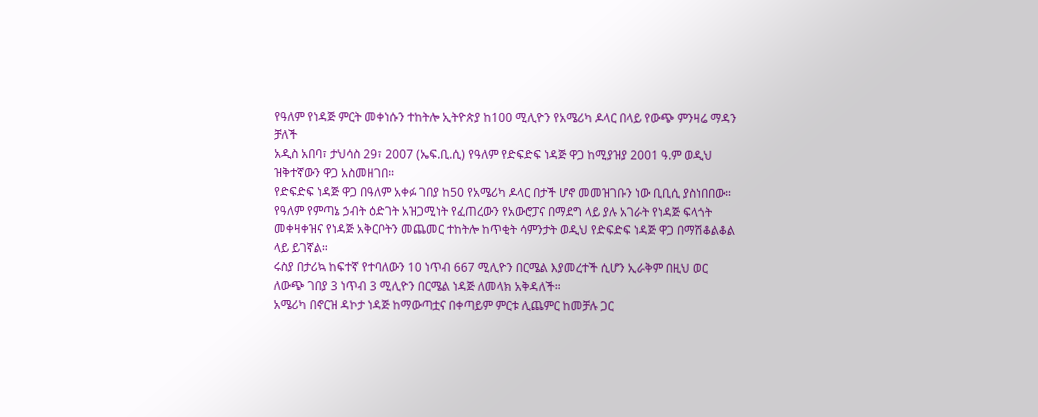የዓለም የነዳጅ ምርት መቀነሱን ተከትሎ ኢትዮጵያ ከ100 ሚሊዮን የአሜሪካ ዶላር በላይ የውጭ ምንዛሬ ማዳን ቻለች
አዲስ አበባ፣ ታህሳስ 29፣ 2007 (ኤፍ.ቢ.ሲ) የዓለም የድፍድፍ ነዳጅ ዋጋ ከሚያዝያ 2001 ዓ.ም ወዲህ ዝቅተኛውን ዋጋ አስመዘገበ።
የድፍድፍ ነዳጅ ዋጋ በዓለም አቀፉ ገበያ ከ50 የአሜሪካ ዶላር በታች ሆኖ መመዝገቡን ነው ቢቢሲ ያስነበበው።
የዓለም የምጣኔ ኃብት ዕድገት አዝጋሚነት የፈጠረውን የአውሮፓና በማደግ ላይ ያሉ አገራት የነዳጅ ፍላጎት መቀዛቀዝና የነዳጅ አቅርቦትን መጨመር ተከትሎ ከጥቂት ሳምንታት ወዲህ የድፍድፍ ነዳጅ ዋጋ በማሽቆልቆል ላይ ይገኛል።
ሩስያ በታሪኳ ከፍተኛ የተባለውን 10 ነጥብ 667 ሚሊዮን በርሜል እያመረተች ሲሆን ኢራቅም በዚህ ወር ለውጭ ገበያ 3 ነጥብ 3 ሚሊዮን በርሜል ነዳጅ ለመላክ አቅዳለች።
አሜሪካ በኖርዝ ዳኮታ ነዳጅ ከማውጣቷና በቀጣይም ምርቱ ሊጨምር ከመቻሉ ጋር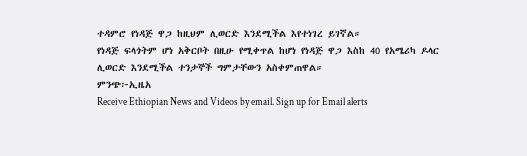ተዳምሮ የነዳጅ ዋጋ ከዚህም ሊወርድ እንደሚችል እየተነገረ ይገኛል።
የነዳጅ ፍላጎትም ሆነ አቅርቦት በዚሁ የሚቀጥል ከሆነ የነዳጅ ዋጋ እስከ 40 የአሜሪካ ዶላር ሊወርድ እንደሚችል ተንታኞች ግምታቸውን አስቀምጠዋል።
ምንጭ፦ኢዜአ
Receive Ethiopian News and Videos by email. Sign up for Email alerts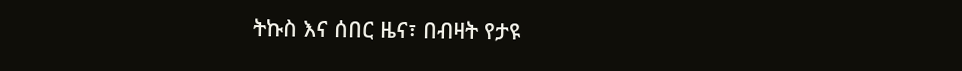ትኩስ እና ሰበር ዜና፣ በብዛት የታዩ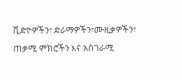ቪድዮዎችን፣ ድራማዎችን፣ሙዚቃዎችን፣ ጠቃሚ ምክሮችን እና አስገራሚ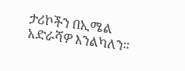ታሪኮችን በኢሜል አድራሻዎ እንልካለን።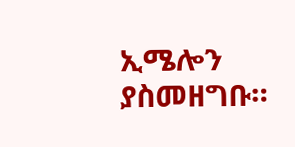ኢሜሎን ያስመዘግቡ።